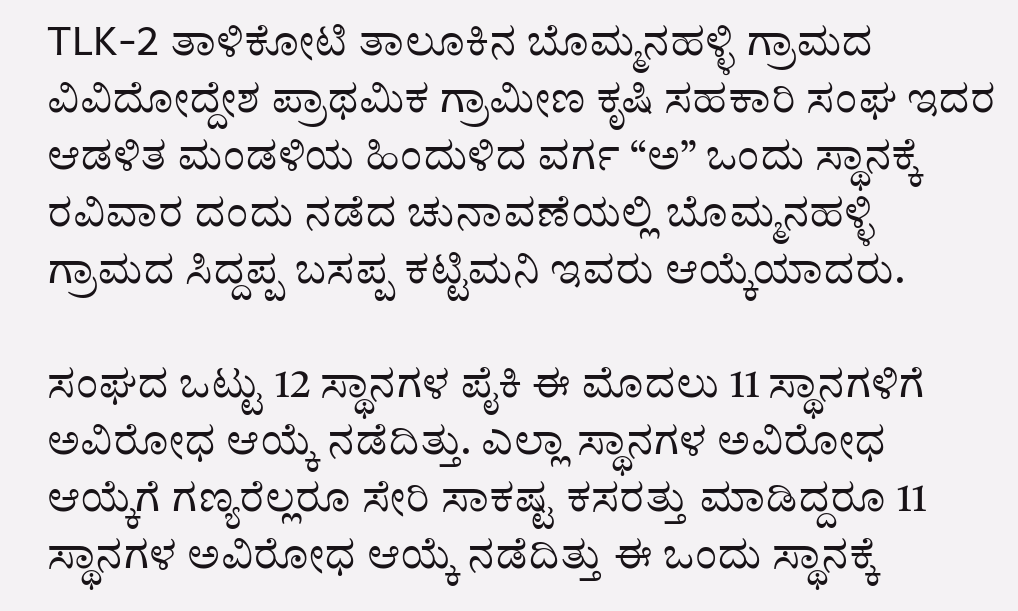TLK-2 ತಾಳಿಕೋಟಿ ತಾಲೂಕಿನ ಬೊಮ್ಮನಹಳ್ಳಿ ಗ್ರಾಮದ ವಿವಿದೋದ್ದೇಶ ಪ್ರಾಥಮಿಕ ಗ್ರಾಮೀಣ ಕೃಷಿ ಸಹಕಾರಿ ಸಂಘ ಇದರ ಆಡಳಿತ ಮಂಡಳಿಯ ಹಿಂದುಳಿದ ವರ್ಗ “ಅ” ಒಂದು ಸ್ಥಾನಕ್ಕೆ ರವಿವಾರ ದಂದು ನಡೆದ ಚುನಾವಣೆಯಲ್ಲಿ ಬೊಮ್ಮನಹಳ್ಳಿ ಗ್ರಾಮದ ಸಿದ್ದಪ್ಪ ಬಸಪ್ಪ ಕಟ್ಟಿಮನಿ ಇವರು ಆಯ್ಕೆಯಾದರು.

ಸಂಘದ ಒಟ್ಟು 12 ಸ್ಥಾನಗಳ ಪೈಕಿ ಈ ಮೊದಲು 11 ಸ್ಥಾನಗಳಿಗೆ ಅವಿರೋಧ ಆಯ್ಕೆ ನಡೆದಿತ್ತು. ಎಲ್ಲಾ ಸ್ಥಾನಗಳ ಅವಿರೋಧ ಆಯ್ಕೆಗೆ ಗಣ್ಯರೆಲ್ಲರೂ ಸೇರಿ ಸಾಕಷ್ಟ ಕಸರತ್ತು ಮಾಡಿದ್ದರೂ 11 ಸ್ಥಾನಗಳ ಅವಿರೋಧ ಆಯ್ಕೆ ನಡೆದಿತ್ತು ಈ ಒಂದು ಸ್ಥಾನಕ್ಕೆ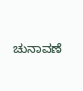ಚುನಾವಣೆ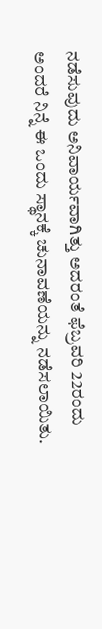ನಡೆಸುವುದು ಅನಿವಾರ್ಯವಾಗಿತ್ತು ಅದರಂತೆ ಫೆಬ್ರವರಿ 22ರಂದು ಅಂದರೆ ನಿನ್ನೆ ಈ ಒಂದು ಸ್ಥಾನಕ್ಕೆ ಚುನಾವಣೆಯನ್ನು ನಡೆಸಲಾಯಿತು.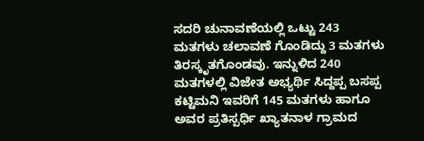ಸದರಿ ಚುನಾವಣೆಯಲ್ಲಿ ಒಟ್ಟು 243 ಮತಗಳು ಚಲಾವಣೆ ಗೊಂಡಿದ್ದು 3 ಮತಗಳು ತಿರಸ್ಕೃತಗೊಂಡವು. ಇನ್ನುಳಿದ 240 ಮತಗಳಲ್ಲಿ ವಿಜೇತ ಅಭ್ಯರ್ಥಿ ಸಿದ್ದಪ್ಪ ಬಸಪ್ಪ ಕಟ್ಟಿಮನಿ ಇವರಿಗೆ 145 ಮತಗಳು ಹಾಗೂ ಅವರ ಪ್ರತಿಸ್ಪರ್ಧಿ ಖ್ಯಾತನಾಳ ಗ್ರಾಮದ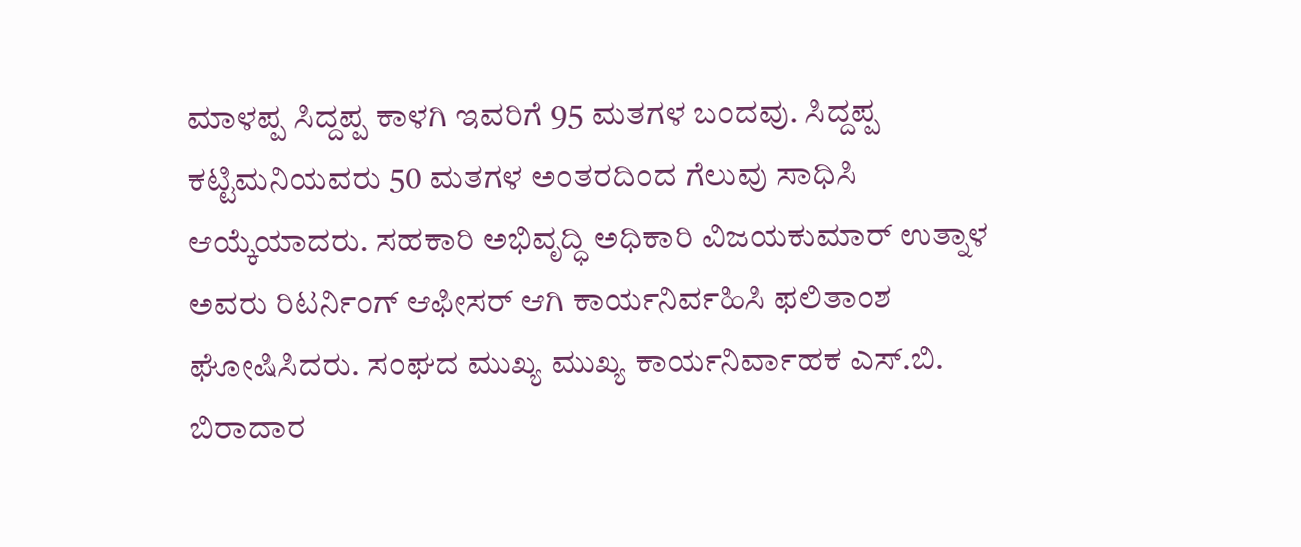ಮಾಳಪ್ಪ ಸಿದ್ದಪ್ಪ ಕಾಳಗಿ ಇವರಿಗೆ 95 ಮತಗಳ ಬಂದವು. ಸಿದ್ದಪ್ಪ ಕಟ್ಟಿಮನಿಯವರು 50 ಮತಗಳ ಅಂತರದಿಂದ ಗೆಲುವು ಸಾಧಿಸಿ ಆಯ್ಕೆಯಾದರು. ಸಹಕಾರಿ ಅಭಿವೃದ್ಧಿ ಅಧಿಕಾರಿ ವಿಜಯಕುಮಾರ್ ಉತ್ನಾಳ ಅವರು ರಿಟರ್ನಿಂಗ್ ಆಫೀಸರ್ ಆಗಿ ಕಾರ್ಯನಿರ್ವಹಿಸಿ ಫಲಿತಾಂಶ ಘೋಷಿಸಿದರು. ಸಂಘದ ಮುಖ್ಯ ಮುಖ್ಯ ಕಾರ್ಯನಿರ್ವಾಹಕ ಎಸ್.ಬಿ. ಬಿರಾದಾರ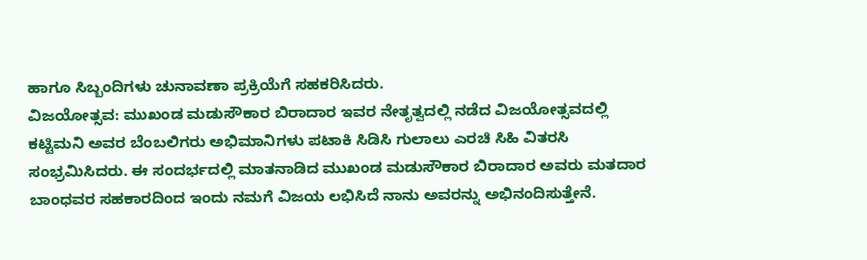ಹಾಗೂ ಸಿಬ್ಬಂದಿಗಳು ಚುನಾವಣಾ ಪ್ರಕ್ರಿಯೆಗೆ ಸಹಕರಿಸಿದರು.
ವಿಜಯೋತ್ಸವ: ಮುಖಂಡ ಮಡುಸೌಕಾರ ಬಿರಾದಾರ ಇವರ ನೇತೃತ್ವದಲ್ಲಿ ನಡೆದ ವಿಜಯೋತ್ಸವದಲ್ಲಿ ಕಟ್ಟಿಮನಿ ಅವರ ಬೆಂಬಲಿಗರು ಅಭಿಮಾನಿಗಳು ಪಟಾಕಿ ಸಿಡಿಸಿ ಗುಲಾಲು ಎರಚಿ ಸಿಹಿ ವಿತರಸಿ ಸಂಭ್ರಮಿಸಿದರು. ಈ ಸಂದರ್ಭದಲ್ಲಿ ಮಾತನಾಡಿದ ಮುಖಂಡ ಮಡುಸೌಕಾರ ಬಿರಾದಾರ ಅವರು ಮತದಾರ ಬಾಂಧವರ ಸಹಕಾರದಿಂದ ಇಂದು ನಮಗೆ ವಿಜಯ ಲಭಿಸಿದೆ ನಾನು ಅವರನ್ನು ಅಭಿನಂದಿಸುತ್ತೇನೆ.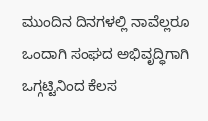ಮುಂದಿನ ದಿನಗಳಲ್ಲಿ ನಾವೆಲ್ಲರೂ ಒಂದಾಗಿ ಸಂಘದ ಅಭಿವೃದ್ಧಿಗಾಗಿ ಒಗ್ಗಟ್ಟಿನಿಂದ ಕೆಲಸ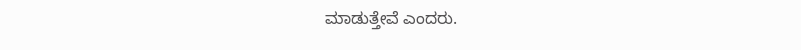ಮಾಡುತ್ತೇವೆ ಎಂದರು.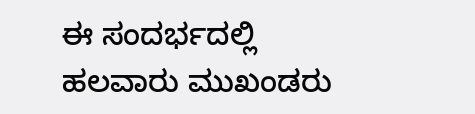ಈ ಸಂದರ್ಭದಲ್ಲಿ ಹಲವಾರು ಮುಖಂಡರು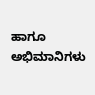ಹಾಗೂ ಅಭಿಮಾನಿಗಳು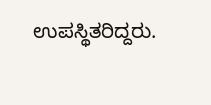ಉಪಸ್ಥಿತರಿದ್ದರು.